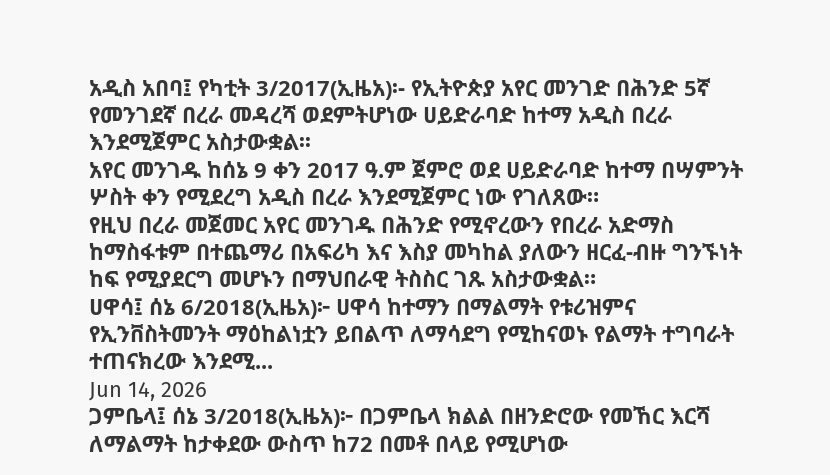አዲስ አበባ፤ የካቲት 3/2017(ኢዜአ)፡- የኢትዮጵያ አየር መንገድ በሕንድ 5ኛ የመንገደኛ በረራ መዳረሻ ወደምትሆነው ሀይድራባድ ከተማ አዲስ በረራ እንደሚጀምር አስታውቋል፡፡
አየር መንገዱ ከሰኔ 9 ቀን 2017 ዓ.ም ጀምሮ ወደ ሀይድራባድ ከተማ በሣምንት ሦስት ቀን የሚደረግ አዲስ በረራ እንደሚጀምር ነው የገለጸው።
የዚህ በረራ መጀመር አየር መንገዱ በሕንድ የሚኖረውን የበረራ አድማስ ከማስፋቱም በተጨማሪ በአፍሪካ እና እስያ መካከል ያለውን ዘርፈ-ብዙ ግንኙነት ከፍ የሚያደርግ መሆኑን በማህበራዊ ትስስር ገጹ አስታውቋል።
ሀዋሳ፤ ሰኔ 6/2018(ኢዜአ)፦ ሀዋሳ ከተማን በማልማት የቱሪዝምና የኢንቨስትመንት ማዕከልነቷን ይበልጥ ለማሳደግ የሚከናወኑ የልማት ተግባራት ተጠናክረው እንደሚ...
Jun 14, 2026
ጋምቤላ፤ ሰኔ 3/2018(ኢዜአ)፦ በጋምቤላ ክልል በዘንድሮው የመኸር እርሻ ለማልማት ከታቀደው ውስጥ ከ72 በመቶ በላይ የሚሆነው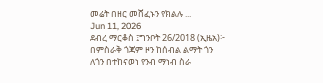መሬት በዘር መሸፈኑን የክልሉ ...
Jun 11, 2026
ደብረ ማርቆስ ፤ግንቦት 26/2018 (ኢዜአ)፦ በምስራቅ ጎጃም ዞን ከሰብል ልማት ጎን ለጎን በተከናወነ የንብ ማነብ ስራ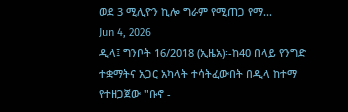ወደ 3 ሚሊዮን ኪሎ ግራም የሚጠጋ የማ...
Jun 4, 2026
ዲላ፤ ግንቦት 16/2018 (ኢዜአ)፡-ከ40 በላይ የንግድ ተቋማትና አጋር አካላት ተሳትፈውበት በዲላ ከተማ የተዘጋጀው "ቡኖ -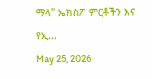ማላ" ኤክስፖ ምርቶችን እና የኢ...
May 25, 2026